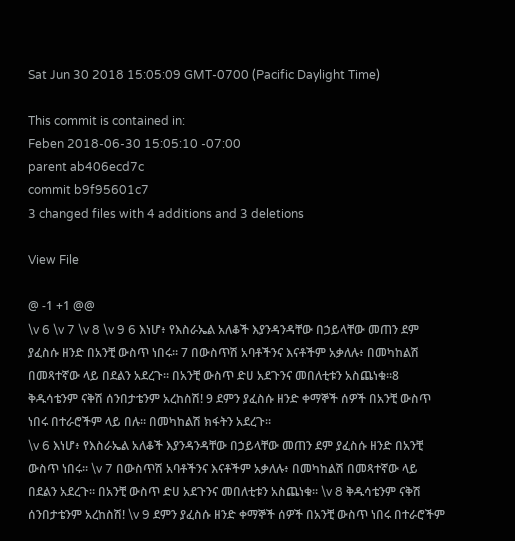Sat Jun 30 2018 15:05:09 GMT-0700 (Pacific Daylight Time)

This commit is contained in:
Feben 2018-06-30 15:05:10 -07:00
parent ab406ecd7c
commit b9f95601c7
3 changed files with 4 additions and 3 deletions

View File

@ -1 +1 @@
\v 6 \v 7 \v 8 \v 9 6 እነሆ፥ የእስራኤል አለቆች እያንዳንዳቸው በኃይላቸው መጠን ደም ያፈስሱ ዘንድ በአንቺ ውስጥ ነበሩ። 7 በውስጥሽ አባቶችንና እናቶችም አቃለሉ፥ በመካከልሽ በመጻተኛው ላይ በደልን አደረጉ። በአንቺ ውስጥ ድሀ አደጉንና መበለቲቱን አስጨነቁ።8 ቅዱሳቴንም ናቅሽ ሰንበታቴንም አረከስሽ! 9 ደምን ያፈስሱ ዘንድ ቀማኞች ሰዎች በአንቺ ውስጥ ነበሩ በተራሮችም ላይ በሉ። በመካከልሽ ክፋትን አደረጉ።
\v 6 እነሆ፥ የእስራኤል አለቆች እያንዳንዳቸው በኃይላቸው መጠን ደም ያፈስሱ ዘንድ በአንቺ ውስጥ ነበሩ። \v 7 በውስጥሽ አባቶችንና እናቶችም አቃለሉ፥ በመካከልሽ በመጻተኛው ላይ በደልን አደረጉ። በአንቺ ውስጥ ድሀ አደጉንና መበለቲቱን አስጨነቁ። \v 8 ቅዱሳቴንም ናቅሽ ሰንበታቴንም አረከስሽ! \v 9 ደምን ያፈስሱ ዘንድ ቀማኞች ሰዎች በአንቺ ውስጥ ነበሩ በተራሮችም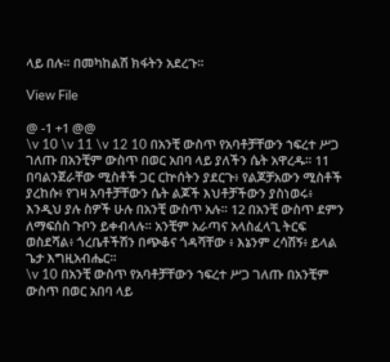ላይ በሉ። በመካከልሽ ክፋትን አደረጉ።

View File

@ -1 +1 @@
\v 10 \v 11 \v 12 10 በአንቺ ውስጥ የአባቶቻቸውን ኀፍረተ ሥጋ ገለጡ በአንቺም ውስጥ በወር አበባ ላይ ያለችን ሴት አዋረዱ። 11 በባልንጀራቸው ሚስቶች ጋር ርኵሰትን ያደርጉ፥ የልጆቻአውን ሚስቶች ያረከሱ፥ የገዛ አባቶቻቸውን ሴት ልጆች እህቶቻችውን ያስነወሩ፥ እንዲህ ያሉ ስዎች ሁሉ በአንቺ ውስጥ አሉ። 12 በአንቺ ውስጥ ደምን ለማፍሰስ ጉቦን ይቀብላሉ። አንቺም አራጣና አላስፈላጊ ትርፍ ወስደሻል፥ ጎረቤቶችሽን በጭቆና ጎዳሻቸው ፥ እኔንም ረሳሽኝ፥ ይላል ጌታ እግዚአብሔር።
\v 10 በአንቺ ውስጥ የአባቶቻቸውን ኀፍረተ ሥጋ ገለጡ በአንቺም ውስጥ በወር አበባ ላይ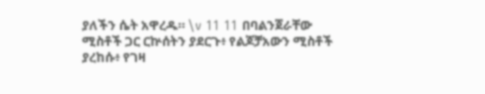ያለችን ሴት አዋረዱ። \v 11 11 በባልንጀራቸው ሚስቶች ጋር ርኵሰትን ያደርጉ፥ የልጆቻአውን ሚስቶች ያረከሱ፥ የገዛ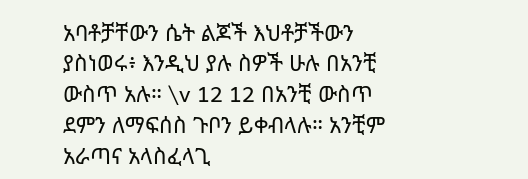አባቶቻቸውን ሴት ልጆች እህቶቻችውን ያስነወሩ፥ እንዲህ ያሉ ስዎች ሁሉ በአንቺ ውስጥ አሉ። \v 12 12 በአንቺ ውስጥ ደምን ለማፍሰስ ጉቦን ይቀብላሉ። አንቺም አራጣና አላስፈላጊ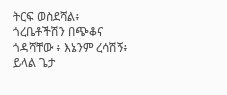ትርፍ ወስደሻል፥ ጎረቤቶችሽን በጭቆና ጎዳሻቸው ፥ እኔንም ረሳሽኝ፥ ይላል ጌታ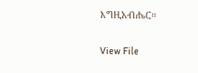እግዚአብሔር።

View File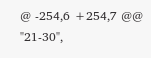@ -254,6 +254,7 @@
"21-30",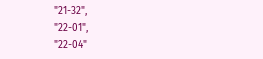"21-32",
"22-01",
"22-04"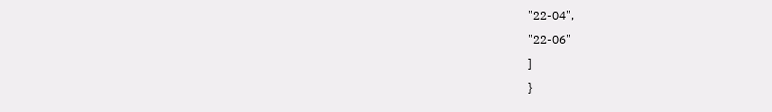"22-04",
"22-06"
]
}